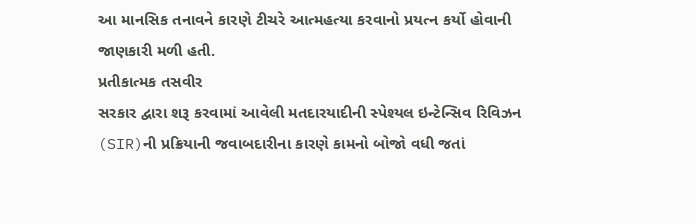આ માનસિક તનાવને કારણે ટીચરે આત્મહત્યા કરવાનો પ્રયત્ન કર્યો હોવાની જાણકારી મળી હતી.
પ્રતીકાત્મક તસવીર
સરકાર દ્વારા શરૂ કરવામાં આવેલી મતદારયાદીની સ્પેશ્યલ ઇન્ટેન્સિવ રિવિઝન (SIR)ની પ્રક્રિયાની જવાબદારીના કારણે કામનો બોજો વધી જતાં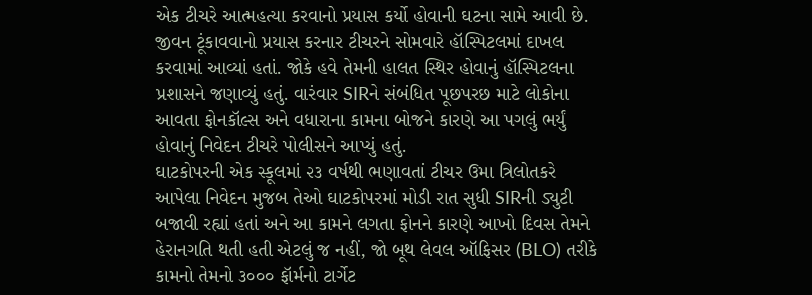એક ટીચરે આત્મહત્યા કરવાનો પ્રયાસ કર્યો હોવાની ઘટના સામે આવી છે. જીવન ટૂંકાવવાનો પ્રયાસ કરનાર ટીચરને સોમવારે હૉસ્પિટલમાં દાખલ કરવામાં આવ્યાં હતાં. જોકે હવે તેમની હાલત સ્થિર હોવાનું હૉસ્પિટલના પ્રશાસને જણાવ્યું હતું. વારંવાર SIRને સંબંધિત પૂછપરછ માટે લોકોના આવતા ફોનકૉલ્સ અને વધારાના કામના બોજને કારણે આ પગલું ભર્યું હોવાનું નિવેદન ટીચરે પોલીસને આપ્યું હતું.
ઘાટકોપરની એક સ્કૂલમાં ૨૩ વર્ષથી ભણાવતાં ટીચર ઉમા ત્રિલોતકરે આપેલા નિવેદન મુજબ તેઓ ઘાટકોપરમાં મોડી રાત સુધી SIRની ડ્યુટી બજાવી રહ્યાં હતાં અને આ કામને લગતા ફોનને કારણે આખો દિવસ તેમને હેરાનગતિ થતી હતી એટલું જ નહીં, જો બૂથ લેવલ ઑફિસર (BLO) તરીકે કામનો તેમનો ૩૦૦૦ ફૉર્મનો ટાર્ગેટ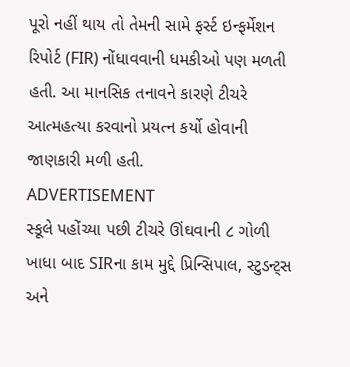પૂરો નહીં થાય તો તેમની સામે ફર્સ્ટ ઇન્ફર્મેશન રિપોર્ટ (FIR) નોંધાવવાની ધમકીઓ પણ મળતી હતી. આ માનસિક તનાવને કારણે ટીચરે આત્મહત્યા કરવાનો પ્રયત્ન કર્યો હોવાની જાણકારી મળી હતી.
ADVERTISEMENT
સ્કૂલે પહોંચ્યા પછી ટીચરે ઊંઘવાની ૮ ગોળી ખાધા બાદ SIRના કામ મુદ્દે પ્રિન્સિપાલ, સ્ટુડન્ટ્સ અને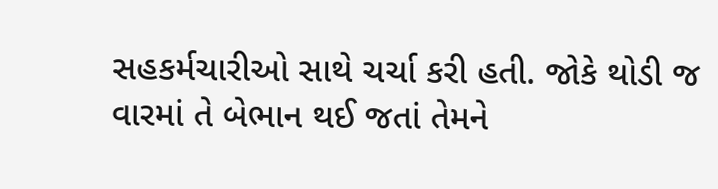સહકર્મચારીઓ સાથે ચર્ચા કરી હતી. જોકે થોડી જ વારમાં તે બેભાન થઈ જતાં તેમને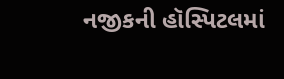નજીકની હૉસ્પિટલમાં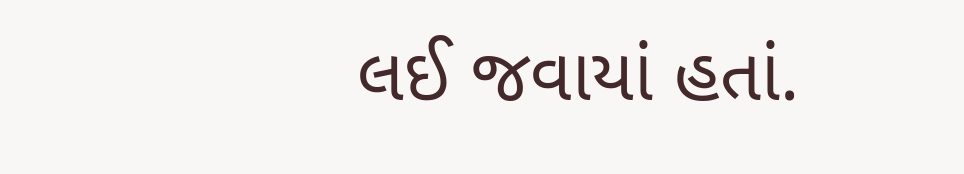લઈ જવાયાં હતાં.